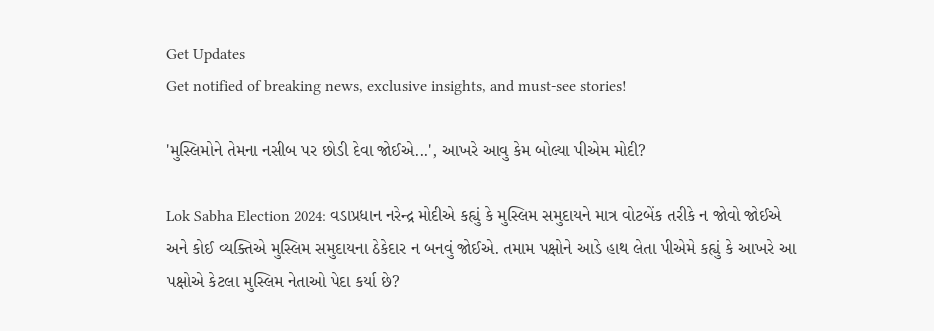Get Updates
Get notified of breaking news, exclusive insights, and must-see stories!

'મુસ્લિમોને તેમના નસીબ પર છોડી દેવા જોઈએ...', આખરે આવુ કેમ બોલ્યા પીએમ મોદી?

Lok Sabha Election 2024: વડાપ્રધાન નરેન્દ્ર મોદીએ કહ્યું કે મુસ્લિમ સમુદાયને માત્ર વોટબેંક તરીકે ન જોવો જોઈએ અને કોઈ વ્યક્તિએ મુસ્લિમ સમુદાયના ઠેકેદાર ન બનવું જોઈએ. તમામ પક્ષોને આડે હાથ લેતા પીએમે કહ્યું કે આખરે આ પક્ષોએ કેટલા મુસ્લિમ નેતાઓ પેદા કર્યા છે?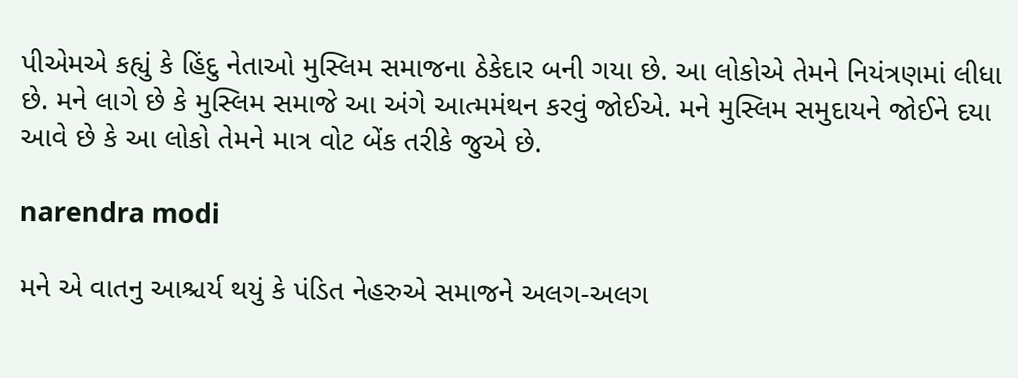પીએમએ કહ્યું કે હિંદુ નેતાઓ મુસ્લિમ સમાજના ઠેકેદાર બની ગયા છે. આ લોકોએ તેમને નિયંત્રણમાં લીધા છે. મને લાગે છે કે મુસ્લિમ સમાજે આ અંગે આત્મમંથન કરવું જોઈએ. મને મુસ્લિમ સમુદાયને જોઈને દયા આવે છે કે આ લોકો તેમને માત્ર વોટ બેંક તરીકે જુએ છે.

narendra modi

મને એ વાતનુ આશ્ચર્ય થયું કે પંડિત નેહરુએ સમાજને અલગ-અલગ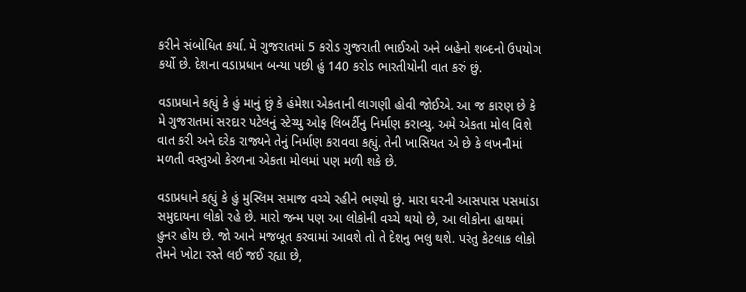કરીને સંબોધિત કર્યા. મેં ગુજરાતમાં 5 કરોડ ગુજરાતી ભાઈઓ અને બહેનો શબ્દનો ઉપયોગ કર્યો છે. દેશના વડાપ્રધાન બન્યા પછી હું 140 કરોડ ભારતીયોની વાત કરું છું.

વડાપ્રધાને કહ્યું કે હું માનું છું કે હંમેશા એકતાની લાગણી હોવી જોઈએ. આ જ કારણ છે કે મે ગુજરાતમાં સરદાર પટેલનું સ્ટેચ્યુ ઓફ લિબર્ટીનુ નિર્માણ કરાવ્યુ. અમે એકતા મોલ વિશે વાત કરી અને દરેક રાજ્યને તેનું નિર્માણ કરાવવા કહ્યું. તેની ખાસિયત એ છે કે લખનૌમાં મળતી વસ્તુઓ કેરળના એકતા મોલમાં પણ મળી શકે છે.

વડાપ્રધાને કહ્યું કે હું મુસ્લિમ સમાજ વચ્ચે રહીને ભણ્યો છું. મારા ઘરની આસપાસ પસમાંડા સમુદાયના લોકો રહે છે. મારો જન્મ પણ આ લોકોની વચ્ચે થયો છે, આ લોકોના હાથમાં હુનર હોય છે. જો આને મજબૂત કરવામાં આવશે તો તે દેશનુ ભલુ થશે. પરંતુ કેટલાક લોકો તેમને ખોટા રસ્તે લઈ જઈ રહ્યા છે,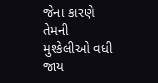જેના કારણે તેમની મુશ્કેલીઓ વધી જાય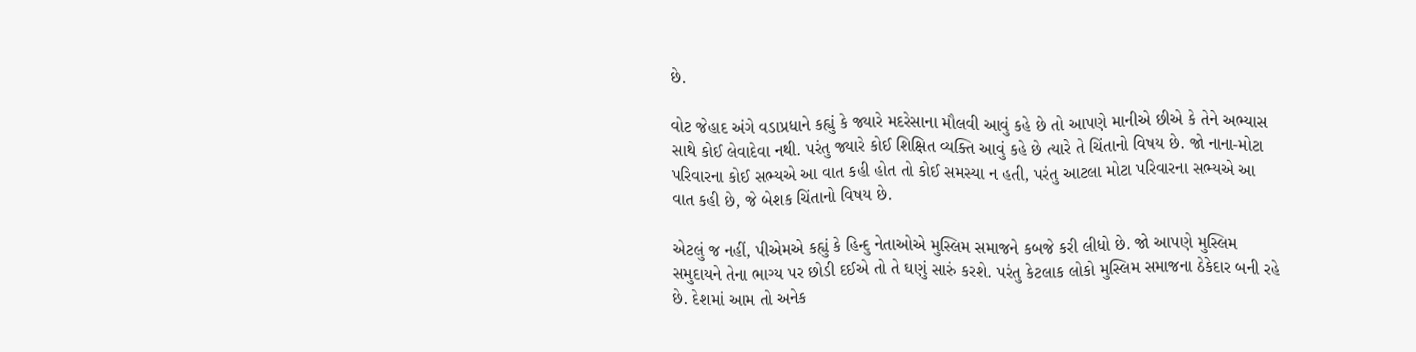છે.

વોટ જેહાદ અંગે વડાપ્રધાને કહ્યું કે જ્યારે મદરેસાના મૌલવી આવું કહે છે તો આપણે માનીએ છીએ કે તેને અભ્યાસ સાથે કોઈ લેવાદેવા નથી. પરંતુ જ્યારે કોઈ શિક્ષિત વ્યક્તિ આવું કહે છે ત્યારે તે ચિંતાનો વિષય છે. જો નાના-મોટા પરિવારના કોઈ સભ્યએ આ વાત કહી હોત તો કોઈ સમસ્યા ન હતી, પરંતુ આટલા મોટા પરિવારના સભ્યએ આ વાત કહી છે, જે બેશક ચિંતાનો વિષય છે.

એટલું જ નહીં, પીએમએ કહ્યું કે હિન્દુ નેતાઓએ મુસ્લિમ સમાજને કબજે કરી લીધો છે. જો આપણે મુસ્લિમ સમુદાયને તેના ભાગ્ય પર છોડી દઈએ તો તે ઘણું સારું કરશે. પરંતુ કેટલાક લોકો મુસ્લિમ સમાજના ઠેકેદાર બની રહે છે. દેશમાં આમ તો અનેક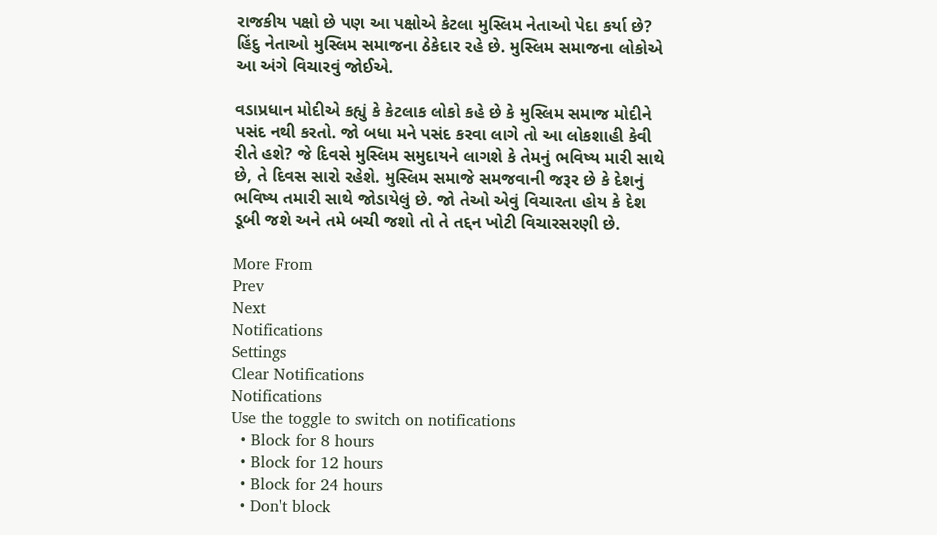રાજકીય પક્ષો છે પણ આ પક્ષોએ કેટલા મુસ્લિમ નેતાઓ પેદા કર્યા છે? હિંદુ નેતાઓ મુસ્લિમ સમાજના ઠેકેદાર રહે છે. મુસ્લિમ સમાજના લોકોએ આ અંગે વિચારવું જોઈએ.

વડાપ્રધાન મોદીએ કહ્યું કે કેટલાક લોકો કહે છે કે મુસ્લિમ સમાજ મોદીને પસંદ નથી કરતો. જો બધા મને પસંદ કરવા લાગે તો આ લોકશાહી કેવી રીતે હશે? જે દિવસે મુસ્લિમ સમુદાયને લાગશે કે તેમનું ભવિષ્ય મારી સાથે છે, તે દિવસ સારો રહેશે. મુસ્લિમ સમાજે સમજવાની જરૂર છે કે દેશનું ભવિષ્ય તમારી સાથે જોડાયેલું છે. જો તેઓ એવું વિચારતા હોય કે દેશ ડૂબી જશે અને તમે બચી જશો તો તે તદ્દન ખોટી વિચારસરણી છે.

More From
Prev
Next
Notifications
Settings
Clear Notifications
Notifications
Use the toggle to switch on notifications
  • Block for 8 hours
  • Block for 12 hours
  • Block for 24 hours
  • Don't block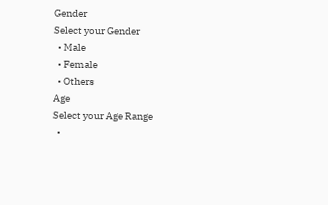Gender
Select your Gender
  • Male
  • Female
  • Others
Age
Select your Age Range
  •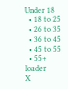Under 18
  • 18 to 25
  • 26 to 35
  • 36 to 45
  • 45 to 55
  • 55+
loader
X